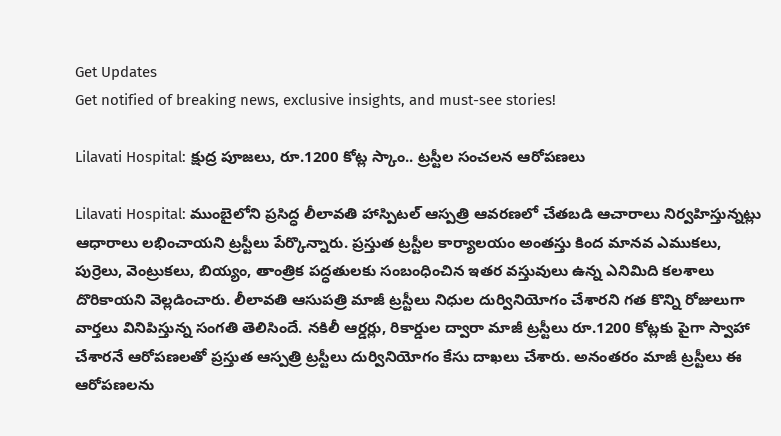Get Updates
Get notified of breaking news, exclusive insights, and must-see stories!

Lilavati Hospital: క్షుద్ర పూజలు, రూ.1200 కోట్ల స్కాం.. ట్రస్టీల సంచలన ఆరోపణలు

Lilavati Hospital: ముంబైలోని ప్రసిద్ధ లీలావతి హాస్పిటల్ ఆస్పత్రి ఆవరణలో చేతబడి ఆచారాలు నిర్వహిస్తున్నట్లు ఆధారాలు లభించాయని ట్రస్టీలు పేర్కొన్నారు. ప్రస్తుత ట్రస్టీల కార్యాలయం అంతస్తు కింద మానవ ఎముకలు, పుర్రెలు, వెంట్రుకలు, బియ్యం, తాంత్రిక పద్ధతులకు సంబంధించిన ఇతర వస్తువులు ఉన్న ఎనిమిది కలశాలు దొరికాయని వెల్లడించారు. లీలావతి ఆసుపత్రి మాజీ ట్రస్టీలు నిధుల దుర్వినియోగం చేశారని గత కొన్ని రోజులుగా వార్తలు వినిపిస్తున్న సంగతి తెలిసిందే. నకిలీ ఆర్డర్లు, రికార్డుల ద్వారా మాజీ ట్రస్టీలు రూ.1200 కోట్లకు పైగా స్వాహా చేశారనే ఆరోపణలతో ప్రస్తుత ఆస్పత్రి ట్రస్టీలు దుర్వినియోగం కేసు దాఖలు చేశారు. అనంతరం మాజీ ట్రస్టీలు ఈ ఆరోపణలను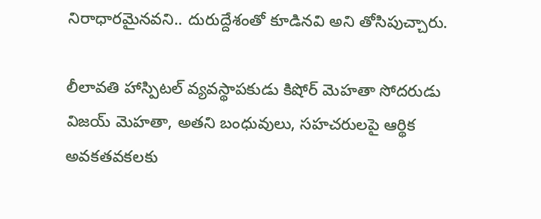నిరాధారమైనవని.. దురుద్దేశంతో కూడినవి అని తోసిపుచ్చారు.

లీలావతి హాస్పిటల్ వ్యవస్థాపకుడు కిషోర్ మెహతా సోదరుడు విజయ్ మెహతా, అతని బంధువులు, సహచరులపై ఆర్థిక అవకతవకలకు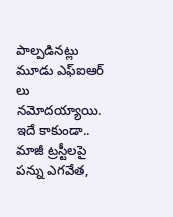పాల్పడినట్లు మూడు ఎఫ్ఐఆర్ లు నమోదయ్యాయి. ఇదే కాకుండా.. మాజీ ట్రస్టీలపై పన్ను ఎగవేత,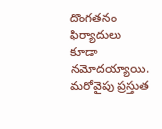దొంగతనం ఫిర్యాదులు కూడా నమోదయ్యాయి. మరోవైపు ప్రస్తుత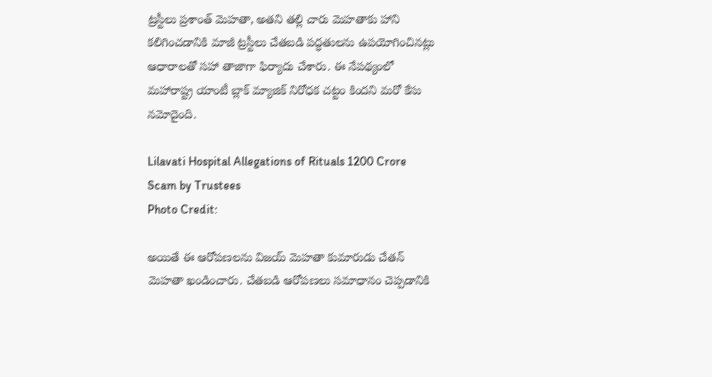ట్రస్టీలు ప్రశాంత్ మెహతా, అతని తల్లి చారు మెహతాకు హాని కలిగించడానికి మాజీ ట్రస్టీలు చేతబడి పద్ధతులను ఉపయోగించినట్లు ఆధారాలతో సహా తాజాగా ఫిర్యాదు చేశారు. ఈ నేపథ్యంలో మహారాష్ట్ర యాంటీ బ్లాక్ మ్యాజిక్ నిరోధక చట్టం కిందని మరో కేసు నమోదైంది.

Lilavati Hospital Allegations of Rituals 1200 Crore Scam by Trustees
Photo Credit:

అయితే ఈ ఆరోపణలను విజయ్ మెహతా కుమారుడు చేతన్ మెహతా ఖండించారు. చేతబడి ఆరోపణలు సమాధానం చెప్పడానికి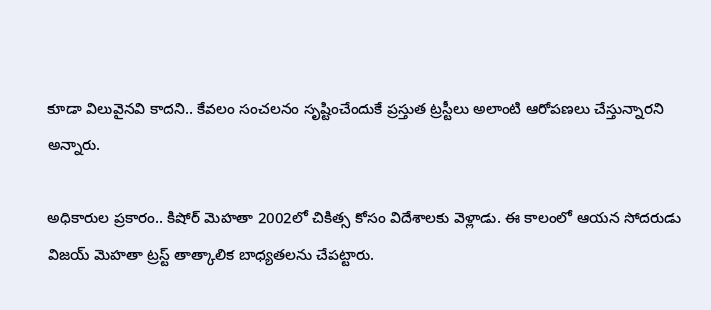కూడా విలువైనవి కాదని.. కేవలం సంచలనం సృష్టించేందుకే ప్రస్తుత ట్రస్టీలు అలాంటి ఆరోపణలు చేస్తున్నారని అన్నారు.

అధికారుల ప్రకారం.. కిషోర్ మెహతా 2002లో చికిత్స కోసం విదేశాలకు వెళ్లాడు. ఈ కాలంలో ఆయన సోదరుడు విజయ్ మెహతా ట్రస్ట్ తాత్కాలిక బాధ్యతలను చేపట్టారు.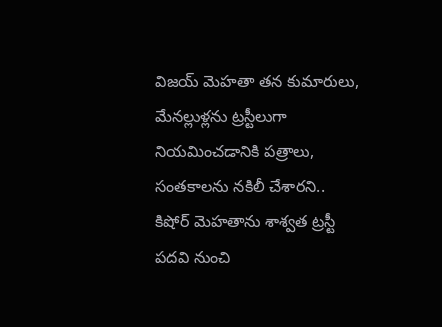విజయ్ మెహతా తన కుమారులు, మేనల్లుళ్లను ట్రస్టీలుగా నియమించడానికి పత్రాలు, సంతకాలను నకిలీ చేశారని.. కిషోర్ మెహతాను శాశ్వత ట్రస్టీ పదవి నుంచి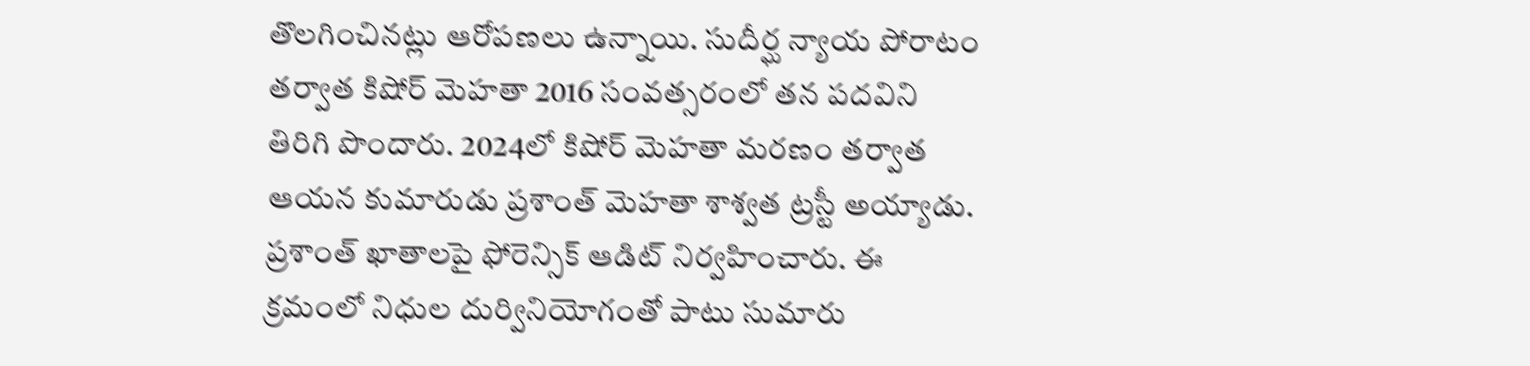తొలగించినట్లు ఆరోపణలు ఉన్నాయి. సుదీర్ఘ న్యాయ పోరాటం తర్వాత కిషోర్ మెహతా 2016 సంవత్సరంలో తన పదవిని తిరిగి పొందారు. 2024లో కిషోర్ మెహతా మరణం తర్వాత ఆయన కుమారుడు ప్రశాంత్ మెహతా శాశ్వత ట్రస్టీ అయ్యాడు. ప్రశాంత్ ఖాతాలపై ఫోరెన్సిక్ ఆడిట్ నిర్వహించారు. ఈ క్రమంలో నిధుల దుర్వినియోగంతో పాటు సుమారు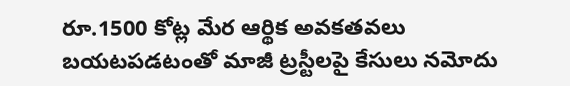రూ.1500 కోట్ల మేర ఆర్థిక అవకతవలు బయటపడటంతో మాజీ ట్రస్టీలపై కేసులు నమోదు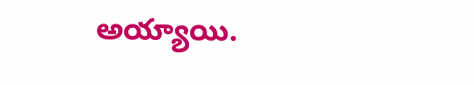అయ్యాయి.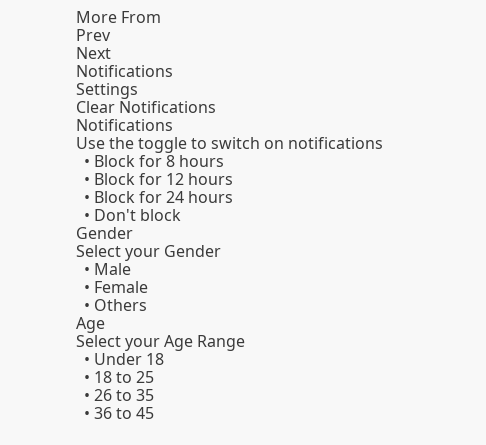More From
Prev
Next
Notifications
Settings
Clear Notifications
Notifications
Use the toggle to switch on notifications
  • Block for 8 hours
  • Block for 12 hours
  • Block for 24 hours
  • Don't block
Gender
Select your Gender
  • Male
  • Female
  • Others
Age
Select your Age Range
  • Under 18
  • 18 to 25
  • 26 to 35
  • 36 to 45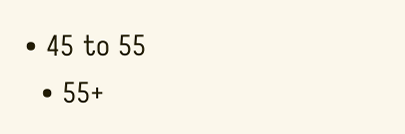• 45 to 55
  • 55+